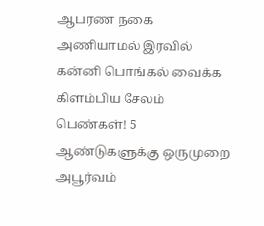ஆபரண நகை அணியாமல் இரவில் கன்னி பொங்கல் வைக்க கிளம்பிய சேலம் பெண்கள்! 5 ஆண்டுகளுக்கு ஒருமுறை அபூர்வம்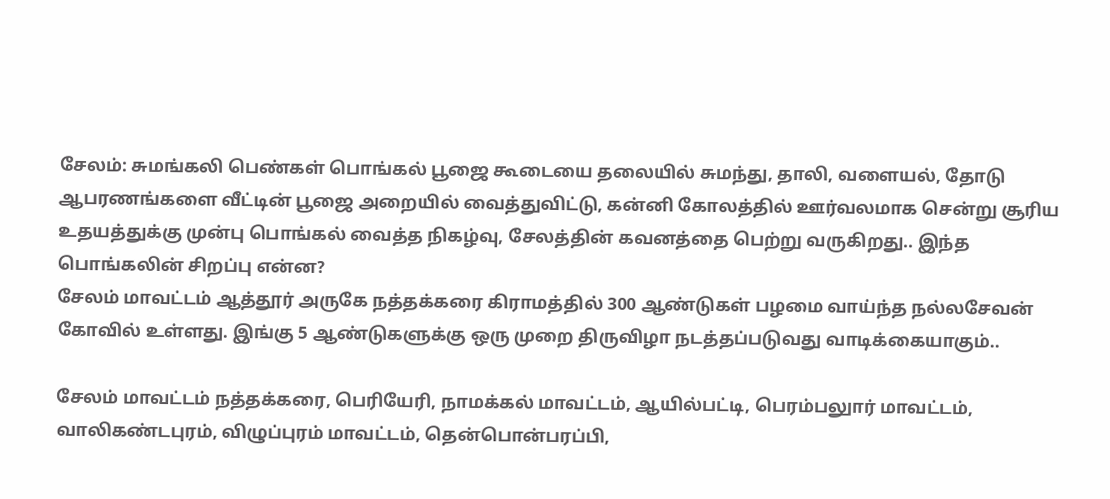சேலம்: சுமங்கலி பெண்கள் பொங்கல் பூஜை கூடையை தலையில் சுமந்து, தாலி, வளையல், தோடு ஆபரணங்களை வீட்டின் பூஜை அறையில் வைத்துவிட்டு, கன்னி கோலத்தில் ஊர்வலமாக சென்று சூரிய உதயத்துக்கு முன்பு பொங்கல் வைத்த நிகழ்வு, சேலத்தின் கவனத்தை பெற்று வருகிறது.. இந்த பொங்கலின் சிறப்பு என்ன?
சேலம் மாவட்டம் ஆத்தூர் அருகே நத்தக்கரை கிராமத்தில் 300 ஆண்டுகள் பழமை வாய்ந்த நல்லசேவன் கோவில் உள்ளது. இங்கு 5 ஆண்டுகளுக்கு ஒரு முறை திருவிழா நடத்தப்படுவது வாடிக்கையாகும்..

சேலம் மாவட்டம் நத்தக்கரை, பெரியேரி, நாமக்கல் மாவட்டம், ஆயில்பட்டி, பெரம்பலுார் மாவட்டம், வாலிகண்டபுரம், விழுப்புரம் மாவட்டம், தென்பொன்பரப்பி,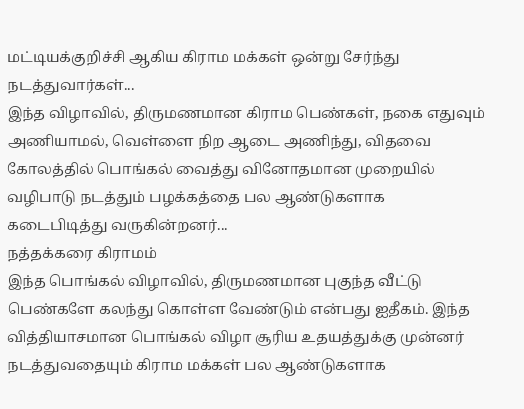மட்டியக்குறிச்சி ஆகிய கிராம மக்கள் ஒன்று சேர்ந்து நடத்துவார்கள்...
இந்த விழாவில், திருமணமான கிராம பெண்கள், நகை எதுவும் அணியாமல், வெள்ளை நிற ஆடை அணிந்து, விதவை கோலத்தில் பொங்கல் வைத்து வினோதமான முறையில் வழிபாடு நடத்தும் பழக்கத்தை பல ஆண்டுகளாக கடைபிடித்து வருகின்றனர்...
நத்தக்கரை கிராமம்
இந்த பொங்கல் விழாவில், திருமணமான புகுந்த வீட்டு பெண்களே கலந்து கொள்ள வேண்டும் என்பது ஐதீகம். இந்த வித்தியாசமான பொங்கல் விழா சூரிய உதயத்துக்கு முன்னர் நடத்துவதையும் கிராம மக்கள் பல ஆண்டுகளாக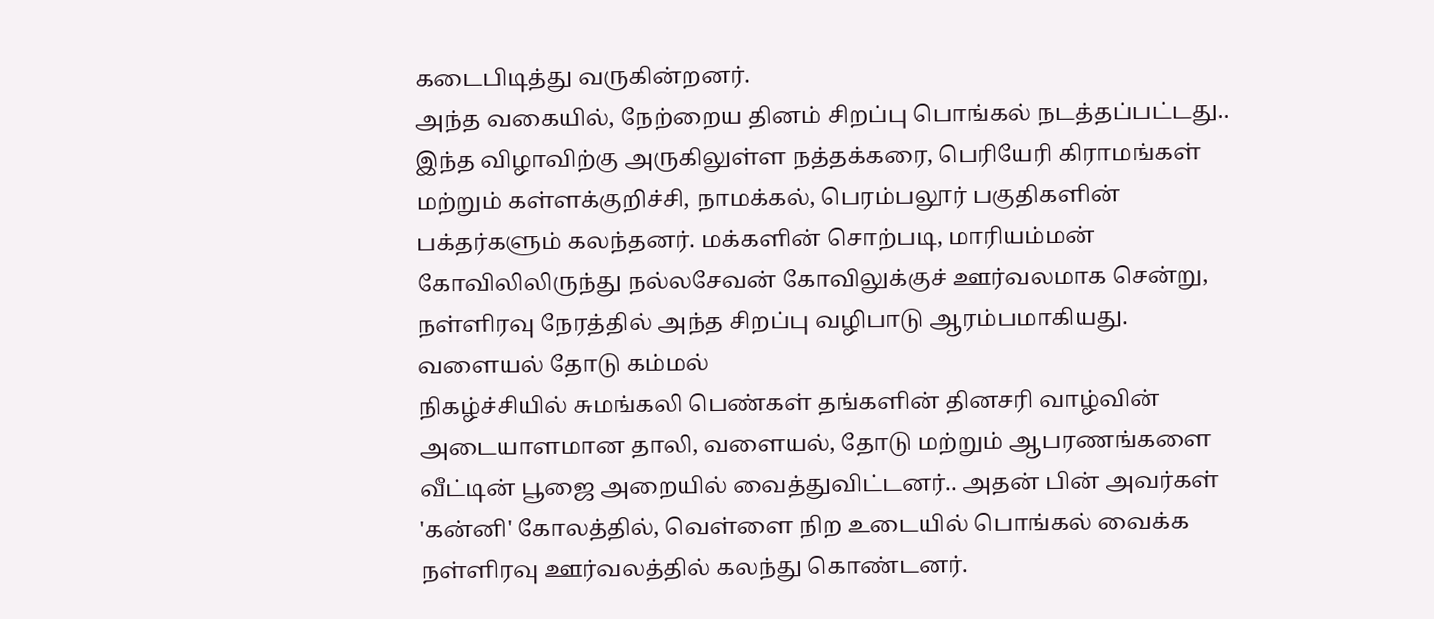கடைபிடித்து வருகின்றனர்.
அந்த வகையில், நேற்றைய தினம் சிறப்பு பொங்கல் நடத்தப்பட்டது.. இந்த விழாவிற்கு அருகிலுள்ள நத்தக்கரை, பெரியேரி கிராமங்கள் மற்றும் கள்ளக்குறிச்சி, நாமக்கல், பெரம்பலூர் பகுதிகளின் பக்தர்களும் கலந்தனர். மக்களின் சொற்படி, மாரியம்மன் கோவிலிலிருந்து நல்லசேவன் கோவிலுக்குச் ஊர்வலமாக சென்று, நள்ளிரவு நேரத்தில் அந்த சிறப்பு வழிபாடு ஆரம்பமாகியது.
வளையல் தோடு கம்மல்
நிகழ்ச்சியில் சுமங்கலி பெண்கள் தங்களின் தினசரி வாழ்வின் அடையாளமான தாலி, வளையல், தோடு மற்றும் ஆபரணங்களை வீட்டின் பூஜை அறையில் வைத்துவிட்டனர்.. அதன் பின் அவர்கள் 'கன்னி' கோலத்தில், வெள்ளை நிற உடையில் பொங்கல் வைக்க நள்ளிரவு ஊர்வலத்தில் கலந்து கொண்டனர்.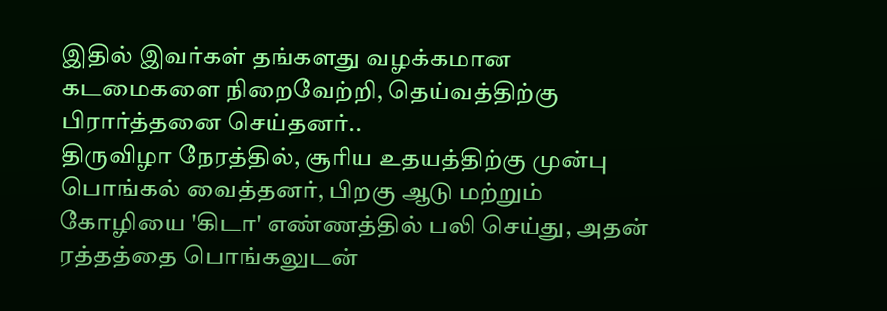இதில் இவர்கள் தங்களது வழக்கமான கடமைகளை நிறைவேற்றி, தெய்வத்திற்கு பிரார்த்தனை செய்தனர்..
திருவிழா நேரத்தில், சூரிய உதயத்திற்கு முன்பு பொங்கல் வைத்தனர், பிறகு ஆடு மற்றும் கோழியை 'கிடா' எண்ணத்தில் பலி செய்து, அதன் ரத்தத்தை பொங்கலுடன்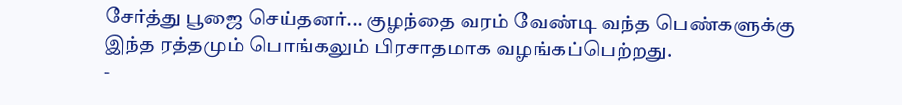சேர்த்து பூஜை செய்தனர்... குழந்தை வரம் வேண்டி வந்த பெண்களுக்கு இந்த ரத்தமும் பொங்கலும் பிரசாதமாக வழங்கப்பெற்றது.
-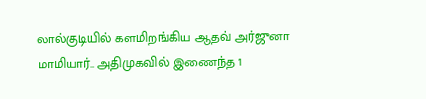லால்குடியில் களமிறங்கிய ஆதவ் அர்ஜுனா மாமியார்.. அதிமுகவில் இணைந்த 1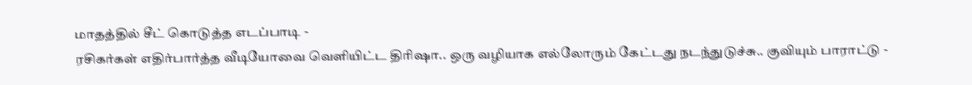மாதத்தில் சீட் கொடுத்த எடப்பாடி -
ரசிகர்கள் எதிர்பார்த்த வீடியோவை வெளியிட்ட திரிஷா.. ஒரு வழியாக எல்லோரும் கேட்டது நடந்துடுச்சு.. குவியும் பாராட்டு -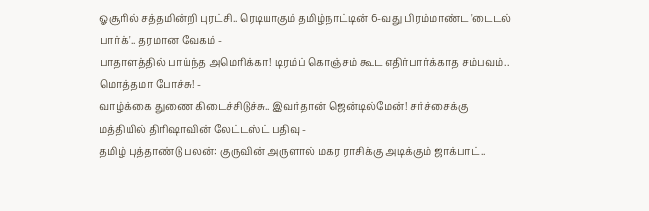ஓசூரில் சத்தமின்றி புரட்சி.. ரெடியாகும் தமிழ்நாட்டின் 6-வது பிரம்மாண்ட 'டைடல் பார்க்'.. தரமான வேகம் -
பாதாளத்தில் பாய்ந்த அமெரிக்கா! டிரம்ப் கொஞ்சம் கூட எதிர்பார்க்காத சம்பவம்.. மொத்தமா போச்சு! -
வாழ்க்கை துணை கிடைச்சிடுச்சு.. இவர்தான் ஜென்டில்மேன்! சர்ச்சைக்கு மத்தியில் திரிஷாவின் லேட்டஸ்ட் பதிவு -
தமிழ் புத்தாண்டு பலன்: குருவின் அருளால் மகர ராசிக்கு அடிக்கும் ஜாக்பாட்..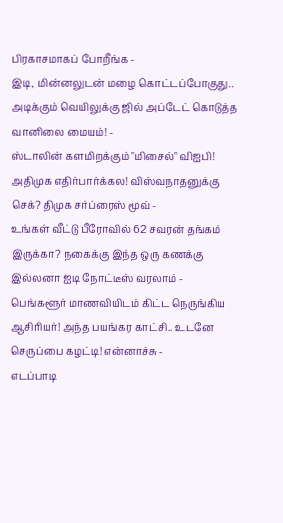பிரகாசமாகப் போறீங்க -
இடி, மின்னலுடன் மழை கொட்டப்போகுது.. அடிக்கும் வெயிலுக்கு ஜில் அப்டேட் கொடுத்த வானிலை மையம்! -
ஸ்டாலின் களமிறக்கும் "மிசைல்" விஐபி! அதிமுக எதிர்பார்க்கல! விஸ்வநாதனுக்கு செக்? திமுக சர்ப்ரைஸ் மூவ் -
உங்கள் வீட்டு பீரோவில் 62 சவரன் தங்கம் இருக்கா? நகைக்கு இந்த ஒரு கணக்கு இல்லனா ஐடி நோட்டீஸ் வரலாம் -
பெங்களூர் மாணவியிடம் கிட்ட நெருங்கிய ஆசிரியர்! அந்த பயங்கர காட்சி.. உடனே செருப்பை கழட்டி! என்னாச்சு -
எடப்பாடி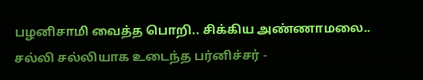பழனிசாமி வைத்த பொறி.. சிக்கிய அண்ணாமலை.. சல்லி சல்லியாக உடைந்த பர்னிச்சர் -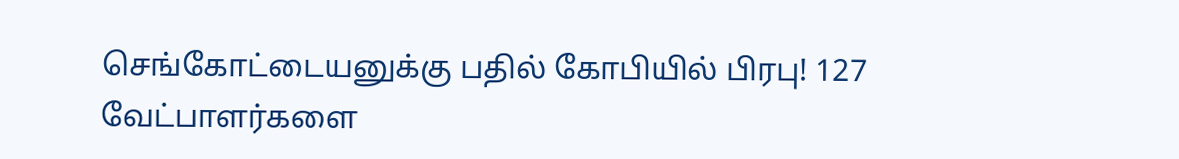செங்கோட்டையனுக்கு பதில் கோபியில் பிரபு! 127 வேட்பாளர்களை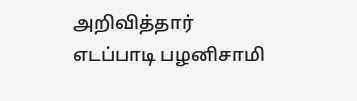அறிவித்தார் எடப்பாடி பழனிசாமி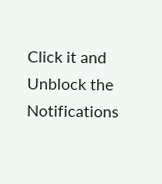Click it and Unblock the Notifications